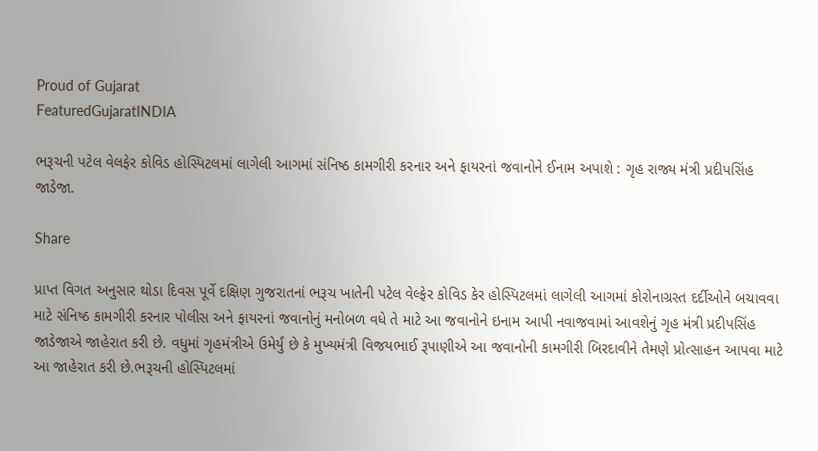Proud of Gujarat
FeaturedGujaratINDIA

ભરૂચની પટેલ વેલફેર કોવિડ હોસ્પિટલમાં લાગેલી આગમાં સંનિષ્ઠ કામગીરી કરનાર અને ફાયરનાં જવાનોને ઈનામ અપાશે : ગૃહ રાજ્ય મંત્રી પ્રદીપસિંહ જાડેજા.

Share

પ્રાપ્ત વિગત અનુસાર થોડા દિવસ પૂર્વે દક્ષિણ ગુજરાતનાં ભરૂચ ખાતેની પટેલ વેલ્ફેર કોવિડ કેર હોસ્પિટલમાં લાગેલી આગમાં કોરોનાગ્રસ્ત દર્દીઓને બચાવવા માટે સંનિષ્ઠ કામગીરી કરનાર પોલીસ અને ફાયરનાં જવાનોનું મનોબળ વધે તે માટે આ જવાનોને ઇનામ આપી નવાજવામાં આવશેનું ગૃહ મંત્રી પ્રદીપસિંહ જાડેજાએ જાહેરાત કરી છે. વધુમાં ગૃહમંત્રીએ ઉમેર્યું છે કે મુખ્યમંત્રી વિજયભાઈ રૂપાણીએ આ જવાનોની કામગીરી બિરદાવીને તેમણે પ્રોત્સાહન આપવા માટે આ જાહેરાત કરી છે.ભરૂચની હોસ્પિટલમાં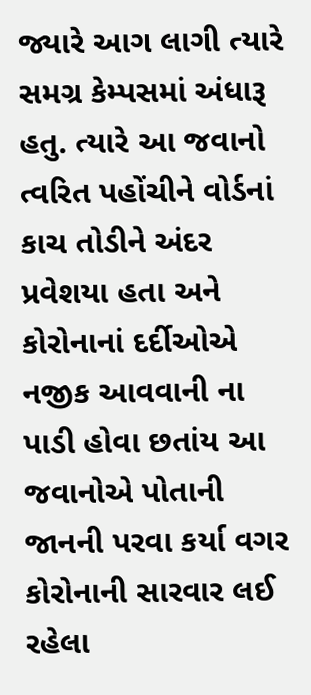જ્યારે આગ લાગી ત્યારે સમગ્ર કેમ્પસમાં અંધારૂ હતુ. ત્યારે આ જવાનો ત્વરિત પહોંચીને વોર્ડનાં કાચ તોડીને અંદર પ્રવેશયા હતા અને કોરોનાનાં દર્દીઓએ નજીક આવવાની ના પાડી હોવા છતાંય આ જવાનોએ પોતાની જાનની પરવા કર્યા વગર કોરોનાની સારવાર લઈ રહેલા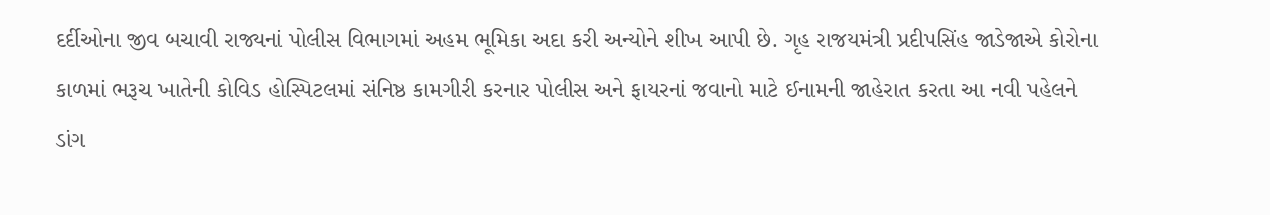દર્દીઓના જીવ બચાવી રાજ્યનાં પોલીસ વિભાગમાં અહમ ભૂમિકા અદા કરી અન્યોને શીખ આપી છે. ગૃહ રાજયમંત્રી પ્રદીપસિંહ જાડેજાએ કોરોના કાળમાં ભરૂચ ખાતેની કોવિડ હોસ્પિટલમાં સંનિષ્ઠ કામગીરી કરનાર પોલીસ અને ફાયરનાં જવાનો માટે ઈનામની જાહેરાત કરતા આ નવી પહેલને ડાંગ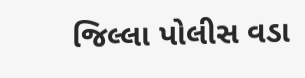જિલ્લા પોલીસ વડા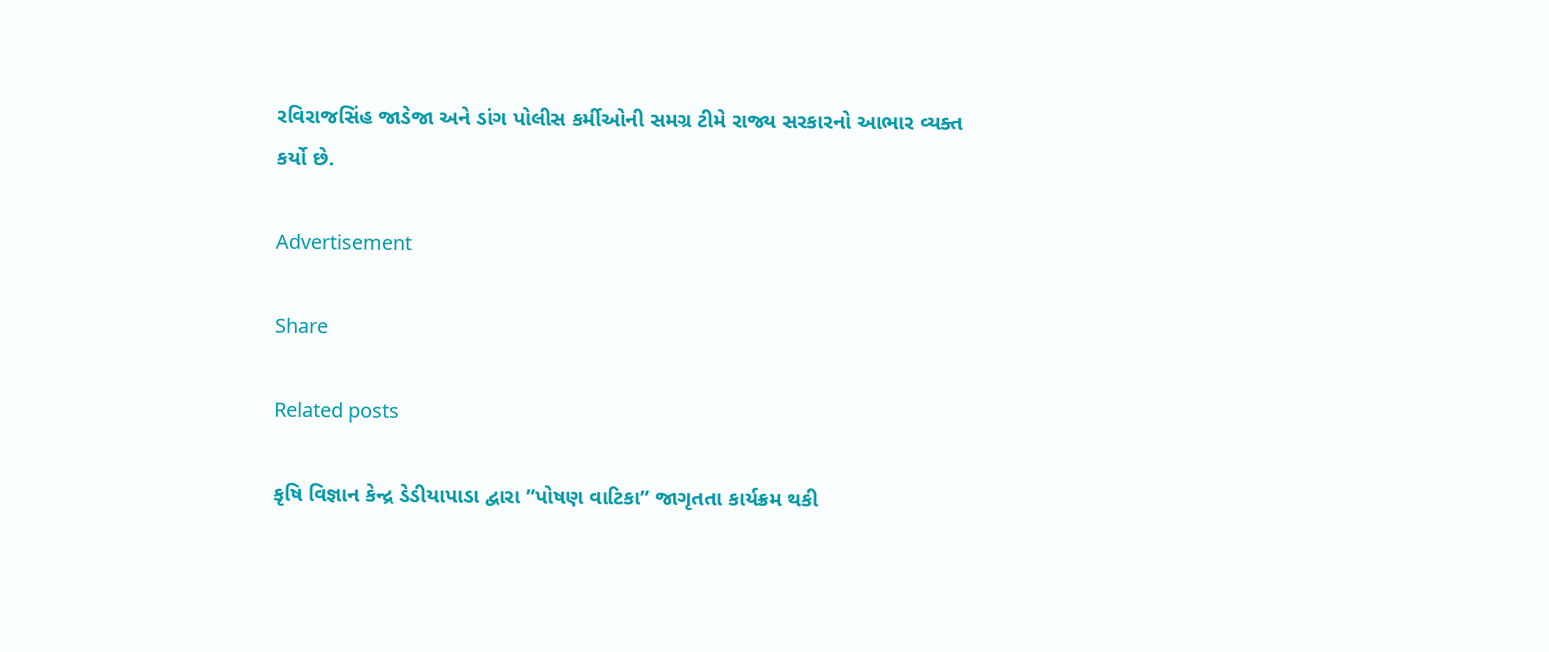રવિરાજસિંહ જાડેજા અને ડાંગ પોલીસ કર્મીઓની સમગ્ર ટીમે રાજ્ય સરકારનો આભાર વ્યક્ત કર્યો છે.

Advertisement

Share

Related posts

કૃષિ વિજ્ઞાન કેન્દ્ર ડેડીયાપાડા દ્વારા ”પોષણ વાટિકા” જાગૃતતા કાર્યક્રમ થકી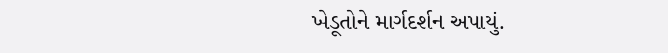ખેડૂતોને માર્ગદર્શન અપાયું.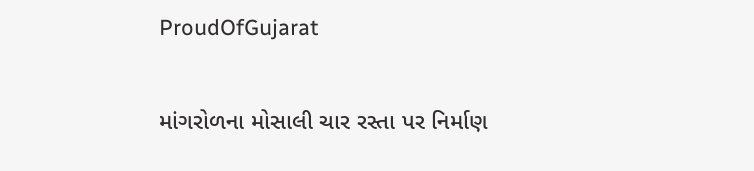ProudOfGujarat

માંગરોળના મોસાલી ચાર રસ્તા પર નિર્માણ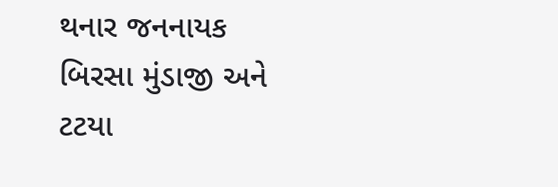થનાર જનનાયક બિરસા મુંડાજી અને ટટયા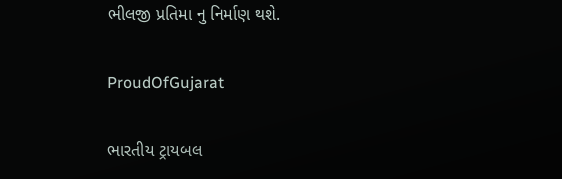ભીલજી પ્રતિમા નુ નિર્માણ થશે.

ProudOfGujarat

ભારતીય ટ્રાયબલ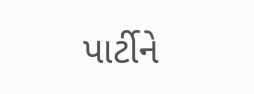પાર્ટીને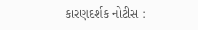કારણદર્શક નોટીસ :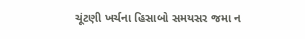ચૂંટણી ખર્ચના હિસાબો સમયસર જમા ન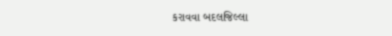કરાવવા બદલજિલ્લા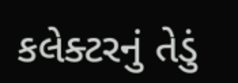કલેક્ટરનું તેડું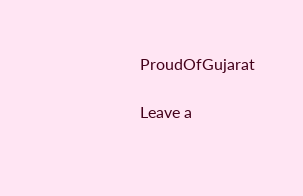ProudOfGujarat

Leave a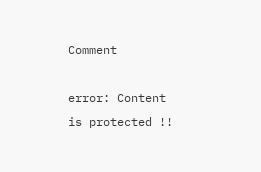Comment

error: Content is protected !!